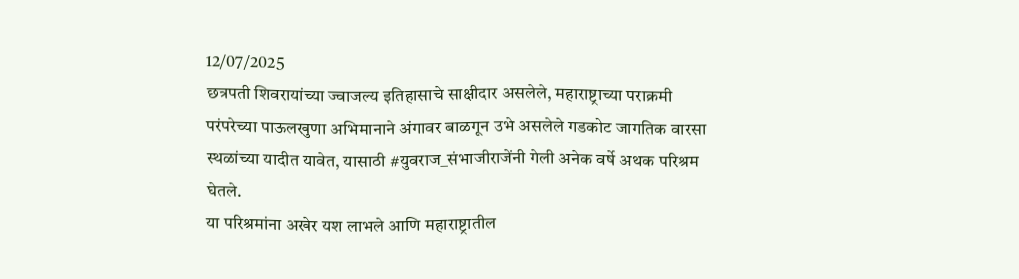12/07/2025
छत्रपती शिवरायांच्या ज्वाजल्य इतिहासाचे साक्षीदार असलेले, महाराष्ट्राच्या पराक्रमी परंपरेच्या पाऊलखुणा अभिमानाने अंगावर बाळगून उभे असलेले गडकोट जागतिक वारसा स्थळांच्या यादीत यावेत, यासाठी #युवराज_संभाजीराजेंनी गेली अनेक वर्षे अथक परिश्रम घेतले.
या परिश्रमांना अखेर यश लाभले आणि महाराष्ट्रातील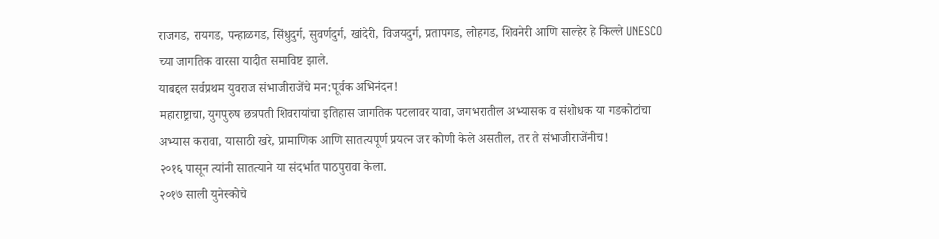राजगड, रायगड, पन्हाळगड, सिंधुदुर्ग, सुवर्णदुर्ग, खांदेरी, विजयदुर्ग, प्रतापगड, लोहगड, शिवनेरी आणि साल्हेर हे किल्ले UNESCO च्या जागतिक वारसा यादीत समाविष्ट झाले.
याबद्दल सर्वप्रथम युवराज संभाजीराजेंचे मन:पूर्वक अभिनंदन!
महाराष्ट्राचा, युगपुरुष छत्रपती शिवरायांचा इतिहास जागतिक पटलावर यावा, जगभरातील अभ्यासक व संशोधक या गडकोटांचा अभ्यास करावा, यासाठी खरे, प्रामाणिक आणि सातत्यपूर्ण प्रयत्न जर कोणी केले असतील, तर ते संभाजीराजेंनीच!
२०१६ पासून त्यांनी सातत्याने या संदर्भात पाठपुरावा केला.
२०१७ साली युनेस्कोचे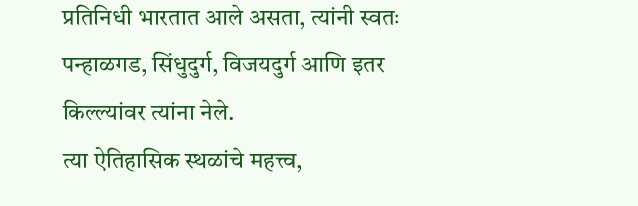प्रतिनिधी भारतात आले असता, त्यांनी स्वतः पन्हाळगड, सिंधुदुर्ग, विजयदुर्ग आणि इतर किल्ल्यांवर त्यांना नेले.
त्या ऐतिहासिक स्थळांचे महत्त्व,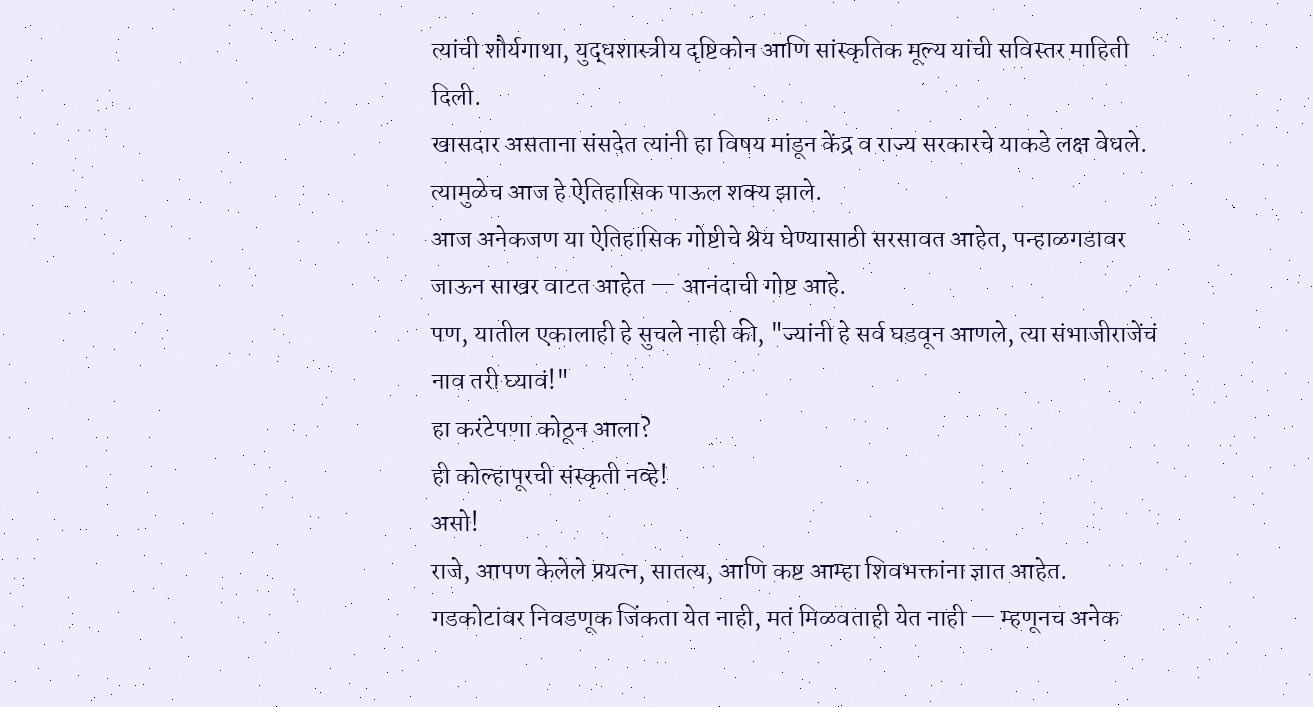त्यांची शौर्यगाथा, युद्धशास्त्रीय दृष्टिकोन आणि सांस्कृतिक मूल्य यांची सविस्तर माहिती दिली.
खासदार असताना संसदेत त्यांनी हा विषय मांडून केंद्र व राज्य सरकारचे याकडे लक्ष वेधले.
त्यामुळेच आज हे ऐतिहासिक पाऊल शक्य झाले.
आज अनेकजण या ऐतिहासिक गोष्टीचे श्रेय घेण्यासाठी सरसावत आहेत, पन्हाळगडावर जाऊन साखर वाटत आहेत — आनंदाची गोष्ट आहे.
पण, यातील एकालाही हे सुचले नाही की, "ज्यांनी हे सर्व घडवून आणले, त्या संभाजीराजेंचं नाव तरी घ्यावं!"
हा करंटेपणा कोठून आला?
ही कोल्हापूरची संस्कृती नव्हे!
असो!
राजे, आपण केलेले प्रयत्न, सातत्य, आणि कष्ट आम्हा शिवभक्तांना ज्ञात आहेत.
गडकोटांवर निवडणूक जिंकता येत नाही, मतं मिळवताही येत नाही — म्हणूनच अनेक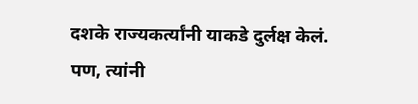दशके राज्यकर्त्यांनी याकडे दुर्लक्ष केलं.
पण, त्यांनी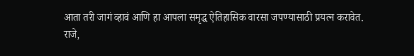आता तरी जागं व्हावं आणि हा आपला समृद्ध ऐतिहासिक वारसा जपण्यासाठी प्रयत्न करावेत.
राजे,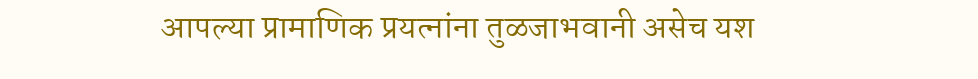आपल्या प्रामाणिक प्रयत्नांना तुळजाभवानी असेच यश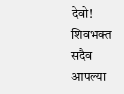देवो!
शिवभक्त सदैव आपल्या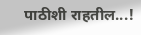पाठीशी राहतील...!